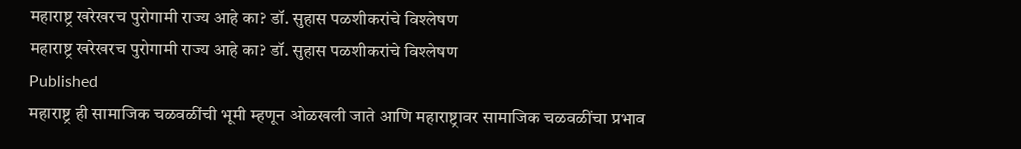महाराष्ट्र खरेखरच पुरोगामी राज्य आहे का? डॉ. सुहास पळशीकरांचे विश्लेषण
महाराष्ट्र खरेखरच पुरोगामी राज्य आहे का? डॉ. सुहास पळशीकरांचे विश्लेषण
Published
महाराष्ट्र ही सामाजिक चळवळींची भूमी म्हणून ओळखली जाते आणि महाराष्ट्रावर सामाजिक चळवळींचा प्रभाव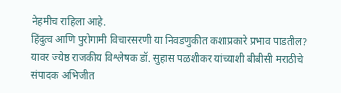नेहमीच राहिला आहे.
हिंदुत्व आणि पुरोगामी विचारसरणी या निवडणुकीत कशाप्रकारे प्रभाव पाडतील? यावर ज्येष्ठ राजकीय विश्लेषक डॉ. सुहास पळशीकर यांच्याशी बीबीसी मराठीचे संपादक अभिजीत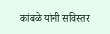कांबळे यांनी सविस्तर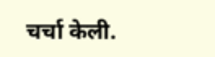चर्चा केली.